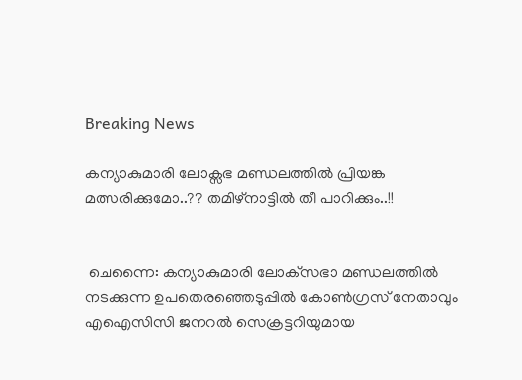Breaking News

കന്യാകുമാരി ലോക്സഭ മണ്ഡലത്തിൽ പ്രിയങ്ക മത്സരിക്കുമോ..?? തമിഴ്‌നാട്ടില്‍ തീ പാറിക്കും..!!


 ചെന്നൈ: കന്യാകുമാരി ലോക്‌സഭാ മണ്ഡലത്തില്‍ നടക്കുന്ന ഉപതെരഞ്ഞെടുപ്പില്‍ കോണ്‍ഗ്രസ് നേതാവും എഐസിസി ജനറല്‍ സെക്രട്ടറിയുമായ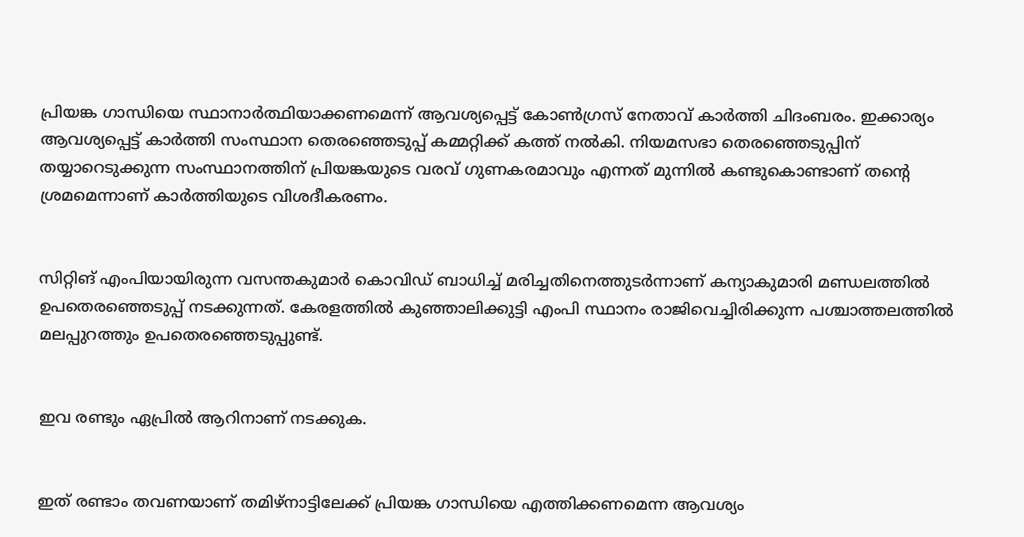പ്രിയങ്ക ഗാന്ധിയെ സ്ഥാനാര്‍ത്ഥിയാക്കണമെന്ന് ആവശ്യപ്പെട്ട് കോണ്‍ഗ്രസ് നേതാവ് കാര്‍ത്തി ചിദംബരം. ഇക്കാര്യം ആവശ്യപ്പെട്ട് കാര്‍ത്തി സംസ്ഥാന തെരഞ്ഞെടുപ്പ് കമ്മറ്റിക്ക് കത്ത് നല്‍കി. നിയമസഭാ തെരഞ്ഞെടുപ്പിന് തയ്യാറെടുക്കുന്ന സംസ്ഥാനത്തിന് പ്രിയങ്കയുടെ വരവ് ഗുണകരമാവും എന്നത് മുന്നില്‍ കണ്ടുകൊണ്ടാണ് തന്റെ ശ്രമമെന്നാണ് കാര്‍ത്തിയുടെ വിശദീകരണം.


സിറ്റിങ് എംപിയായിരുന്ന വസന്തകുമാര്‍ കൊവിഡ് ബാധിച്ച്‌ മരിച്ചതിനെത്തുടര്‍ന്നാണ് കന്യാകുമാരി മണ്ഡലത്തില്‍ ഉപതെരഞ്ഞെടുപ്പ് നടക്കുന്നത്. കേരളത്തില്‍ കുഞ്ഞാലിക്കുട്ടി എംപി സ്ഥാനം രാജിവെച്ചിരിക്കുന്ന പശ്ചാത്തലത്തില്‍ മലപ്പുറത്തും ഉപതെരഞ്ഞെടുപ്പുണ്ട്.


ഇവ രണ്ടും ഏപ്രില്‍ ആറിനാണ് നടക്കുക.


ഇത് രണ്ടാം തവണയാണ് തമിഴ്‌നാട്ടിലേക്ക് പ്രിയങ്ക ഗാന്ധിയെ എത്തിക്കണമെന്ന ആവശ്യം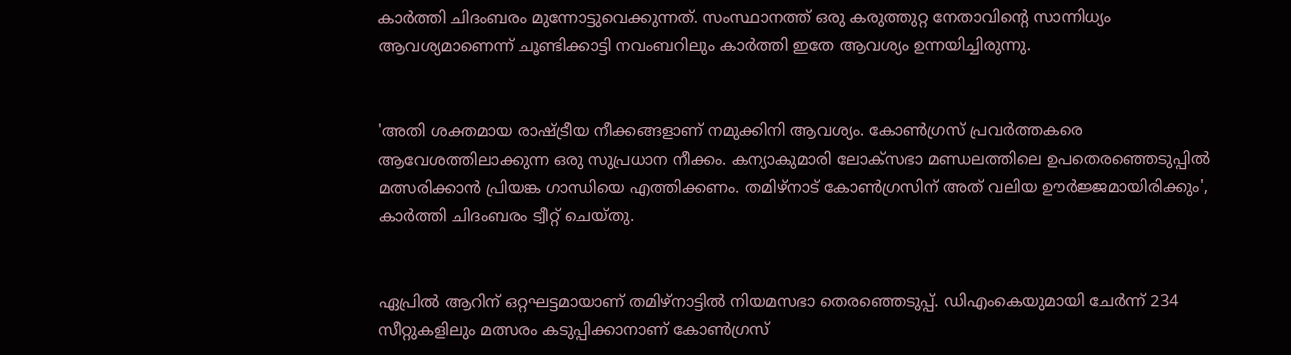കാര്‍ത്തി ചിദംബരം മുന്നോട്ടുവെക്കുന്നത്. സംസ്ഥാനത്ത് ഒരു കരുത്തുറ്റ നേതാവിന്റെ സാന്നിധ്യം ആവശ്യമാണെന്ന് ചൂണ്ടിക്കാട്ടി നവംബറിലും കാര്‍ത്തി ഇതേ ആവശ്യം ഉന്നയിച്ചിരുന്നു.


'അതി ശക്തമായ രാഷ്ട്രീയ നീക്കങ്ങളാണ് നമുക്കിനി ആവശ്യം. കോണ്‍ഗ്രസ് പ്രവര്‍ത്തകരെ ആവേശത്തിലാക്കുന്ന ഒരു സുപ്രധാന നീക്കം. കന്യാകുമാരി ലോക്‌സഭാ മണ്ഡലത്തിലെ ഉപതെരഞ്ഞെടുപ്പില്‍ മത്സരിക്കാന്‍ പ്രിയങ്ക ഗാന്ധിയെ എത്തിക്കണം. തമിഴ്‌നാട് കോണ്‍ഗ്രസിന് അത് വലിയ ഊര്‍ജ്ജമായിരിക്കും', കാര്‍ത്തി ചിദംബരം ട്വീറ്റ് ചെയ്തു.


ഏപ്രില്‍ ആറിന് ഒറ്റഘട്ടമായാണ് തമിഴ്‌നാട്ടില്‍ നിയമസഭാ തെരഞ്ഞെടുപ്പ്. ഡിഎംകെയുമായി ചേര്‍ന്ന് 234 സീറ്റുകളിലും മത്സരം കടുപ്പിക്കാനാണ് കോണ്‍ഗ്രസ്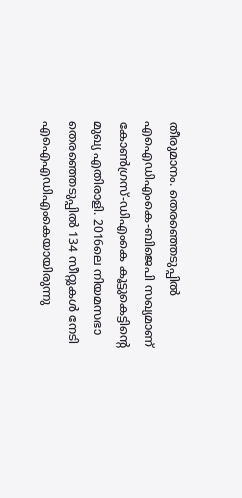തീരുമാനം. തെരഞ്ഞെടുപ്പില്‍ എഐഡിഎംകെ-ബിജെപി സഖ്യമാണ് കോണ്‍ഗ്രസ്-ഡിഎംകെ കൂട്ടുകെട്ടിന്റെ മുഖ്യ എതിരാളി. 2016ലെ നിയമസഭാ തെരഞ്ഞെടുപ്പില്‍ 134 സീറ്റുകള്‍ നേടി എഐഎഡിഎംകെയായിരുന്നു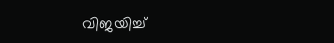വിജയിച്ച്‌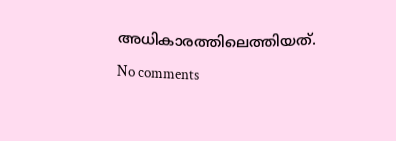അധികാരത്തിലെത്തിയത്.

No comments